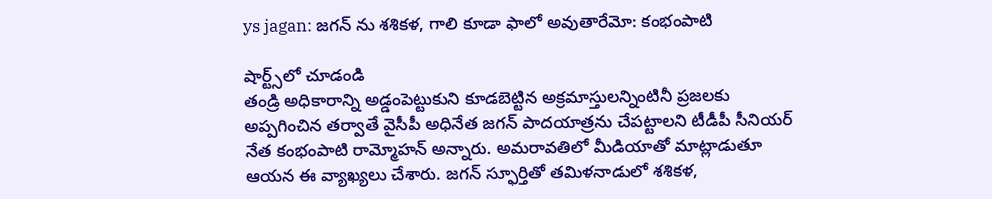ys jagan: జగన్ ను శశికళ, గాలి కూడా ఫాలో అవుతారేమో: కంభంపాటి

షార్ట్స్‌లో చూడండి
తండ్రి అధికారాన్ని అడ్డంపెట్టుకుని కూడబెట్టిన అక్రమాస్తులన్నింటినీ ప్రజలకు అప్పగించిన తర్వాతే వైసీపీ అధినేత జగన్ పాదయాత్రను చేపట్టాలని టీడీపీ సీనియర్ నేత కంభంపాటి రామ్మోహన్ అన్నారు. అమరావతిలో మీడియాతో మాట్లాడుతూ ఆయన ఈ వ్యాఖ్యలు చేశారు. జగన్ స్ఫూర్తితో తమిళనాడులో శశికళ,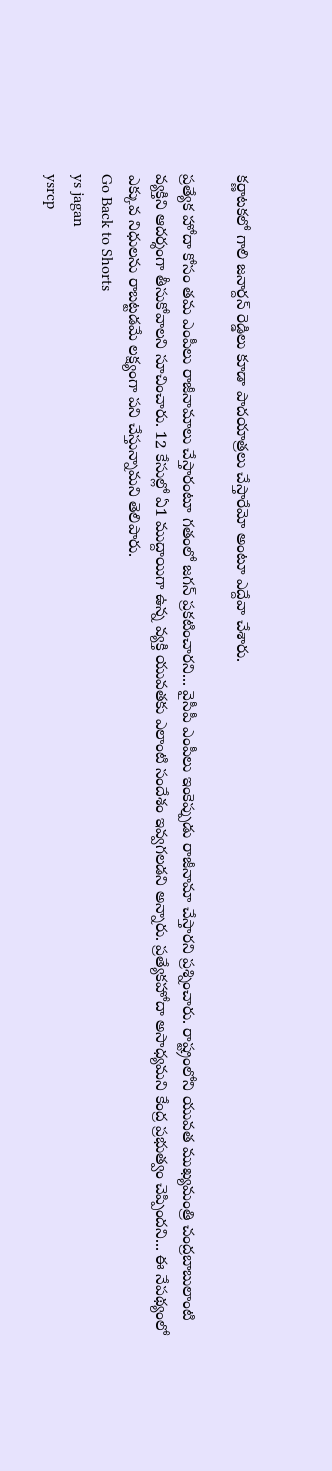కర్ణాటకలో గాలి జనార్దన్ రెడ్డిలు కూడా పాదయాత్రలు చేస్తారేమో అంటూ ఎద్దేవా చేశారు.

ప్రత్యేక హోదా కోసం తమ ఎంపీలు రాజీనామాలు చేస్తారంటూ గతంలో జగన్ ప్రకటించారని... వైసీపీ ఎంపీలు ఇంకెప్పుడు రాజీనామా చేస్తారని ప్రశ్నించారు. రాష్ట్రంలోని యువత ముఖ్యమంత్రి చంద్రబాబులాంటి వ్యక్తిని ఆదర్శంగా తీసుకోవాలని సూచించారు. 12 కేసుల్లో ఏ1 ముద్దాయిగా ఉన్న వ్యక్తి యువతకు ఎలాంటి సందేశం ఇవ్వగలడని అన్నారు. ప్రత్యేకహోదా అసాధ్యమని కేంద్ర ప్రభుత్వం చెప్పిందని... ఈ నేపథ్యంలో ఎక్కువ నిధులను రాబట్టడమే లక్ష్యంగా పని చేస్తున్నామని తెలిపారు.
Go Back to Shorts
ys jagan
ysrcp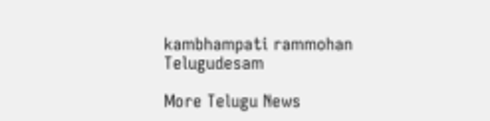kambhampati rammohan
Telugudesam

More Telugu News